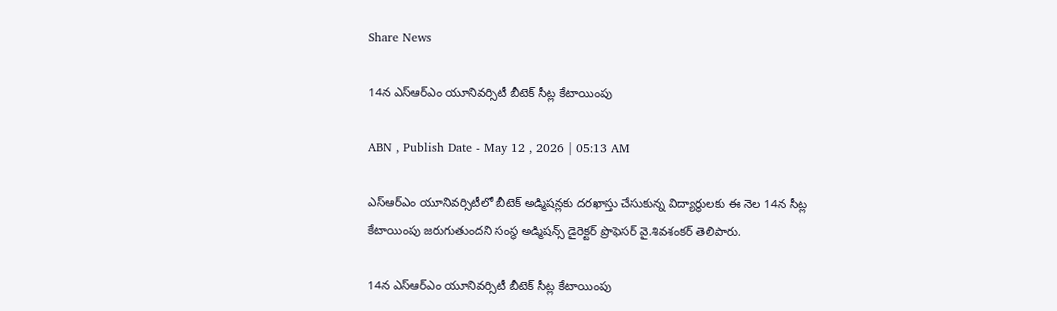Share News

14న ఎస్‌ఆర్‌ఎం యూనివర్సిటీ బీటెక్‌ సీట్ల కేటాయింపు

ABN , Publish Date - May 12 , 2026 | 05:13 AM

ఎస్‌ఆర్‌ఎం యూనివర్సిటీలో బీటెక్‌ అడ్మిషన్లకు దరఖాస్తు చేసుకున్న విద్యార్థులకు ఈ నెల 14న సీట్ల కేటాయింపు జరుగుతుందని సంస్థ అడ్మిషన్స్‌ డైరెక్టర్‌ ప్రొఫెసర్‌ వై.శివశంకర్‌ తెలిపారు.

14న ఎస్‌ఆర్‌ఎం యూనివర్సిటీ బీటెక్‌ సీట్ల కేటాయింపు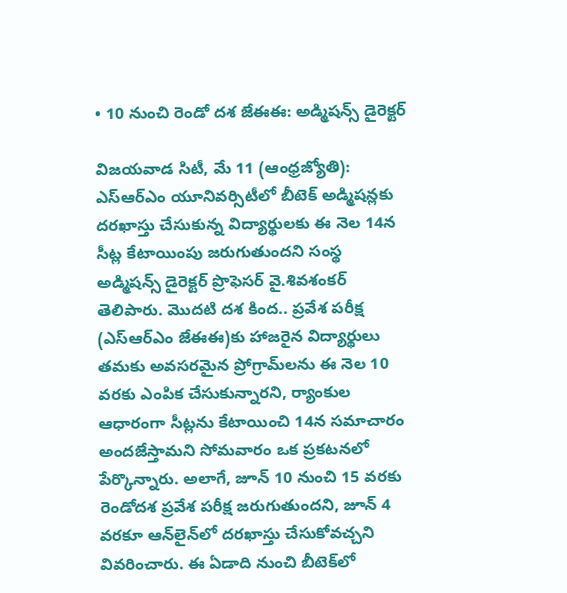• 10 నుంచి రెండో దశ జేఈఈ: అడ్మిషన్స్‌ డైరెక్టర్‌

విజయవాడ సిటీ, మే 11 (ఆంధ్రజ్యోతి): ఎస్‌ఆర్‌ఎం యూనివర్సిటీలో బీటెక్‌ అడ్మిషన్లకు దరఖాస్తు చేసుకున్న విద్యార్థులకు ఈ నెల 14న సీట్ల కేటాయింపు జరుగుతుందని సంస్థ అడ్మిషన్స్‌ డైరెక్టర్‌ ప్రొఫెసర్‌ వై.శివశంకర్‌ తెలిపారు. మొదటి దశ కింద.. ప్రవేశ పరీక్ష (ఎస్‌ఆర్‌ఎం జేఈఈ)కు హాజరైన విద్యార్థులు తమకు అవసరమైన ప్రోగ్రామ్‌లను ఈ నెల 10 వరకు ఎంపిక చేసుకున్నారని, ర్యాంకుల ఆధారంగా సీట్లను కేటాయించి 14న సమాచారం అందజేస్తామని సోమవారం ఒక ప్రకటనలో పేర్కొన్నారు. అలాగే, జూన్‌ 10 నుంచి 15 వరకు రెండోదశ ప్రవేశ పరీక్ష జరుగుతుందని, జూన్‌ 4 వరకూ ఆన్‌లైన్‌లో దరఖాస్తు చేసుకోవచ్చని వివరించారు. ఈ ఏడాది నుంచి బీటెక్‌లో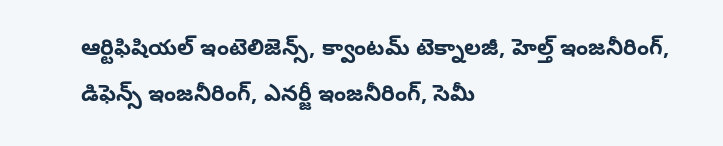ఆర్టిఫిషియల్‌ ఇంటెలిజెన్స్‌, క్వాంటమ్‌ టెక్నాలజీ, హెల్త్‌ ఇంజనీరింగ్‌, డిఫెన్స్‌ ఇంజనీరింగ్‌, ఎనర్జీ ఇంజనీరింగ్‌, సెమీ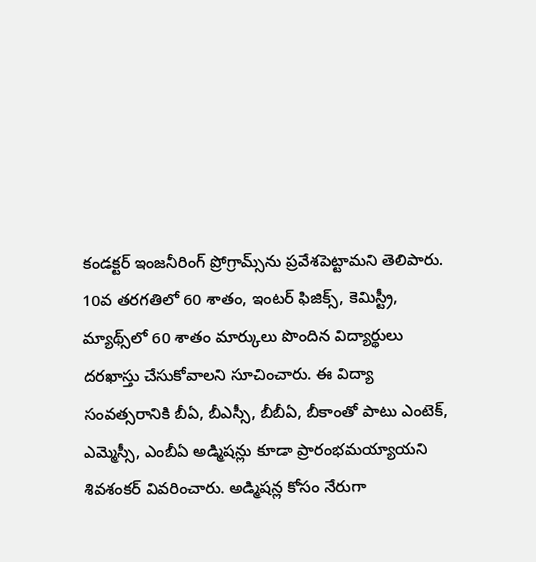కండక్టర్‌ ఇంజనీరింగ్‌ ప్రోగ్రామ్స్‌ను ప్రవేశపెట్టామని తెలిపారు. 10వ తరగతిలో 60 శాతం, ఇంటర్‌ ఫిజిక్స్‌, కెమిస్ట్రీ, మ్యాథ్స్‌లో 60 శాతం మార్కులు పొందిన విద్యార్థులు దరఖాస్తు చేసుకోవాలని సూచించారు. ఈ విద్యా సంవత్సరానికి బీఏ, బీఎస్సీ, బీబీఏ, బీకాంతో పాటు ఎంటెక్‌, ఎమ్మెస్సీ, ఎంబీఏ అడ్మిషన్లు కూడా ప్రారంభమయ్యాయని శివశంకర్‌ వివరించారు. అడ్మిషన్ల కోసం నేరుగా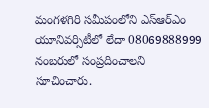మంగళగిరి సమీపంలోని ఎస్‌ఆర్‌ఎం యూనివర్సిటీలో లేదా 08069888999 నంబరులో సంప్రదించాలని సూచించారు.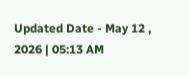Updated Date - May 12 , 2026 | 05:13 AM